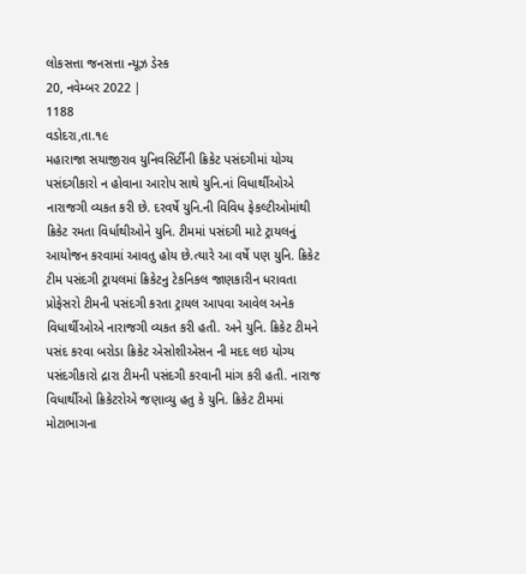લોકસત્તા જનસત્તા ન્યૂઝ ડેસ્ક
20, નવેમ્બર 2022 |
1188
વડોદરા,તા.૧૯
મહારાજા સયાજીરાવ યુનિવસિર્ટીની ક્રિકેટ પસંદગીમાં યોગ્ય પસંદગીકારો ન હોવાના આરોપ સાથે યુનિ.નાં વિધાર્થીઓએ નારાજગી વ્યકત કરી છે. દરવર્ષે યુનિ.ની વિવિધ ફેકલ્ટીઓમાંથી ક્રિકેટ રમતા વિર્ધાથીઓને યુનિ. ટીમમાં પસંદગી માટે ટ્રાયલનું આયોજન કરવામાં આવતુ હોય છે.ત્યારે આ વર્ષે પણ યુનિ. ક્રિકેટ ટીમ પસંદગી ટ્રાયલમાં ક્રિકેટનુ ટેકનિકલ જાણકારીન ધરાવતા પ્રોફેસરો ટીમની પસંદગી કરતા ટ્રાયલ આપવા આવેલ અનેક વિધાર્થીઓએ નારાજગી વ્યકત કરી હતી. અને યુનિ. ક્રિકેટ ટીમને પસંદ કરવા બરોડા ક્રિકેટ એસોશીએસન ની મદદ લઇ યોગ્ય પસંદગીકારો દ્રારા ટીમની પસંદગી કરવાની માંગ કરી હતી. નારાજ વિધાર્થીઓ ક્રિકેટરોએ જણાવ્યુ હતુ કે યુનિ. ક્રિકેટ ટીમમાં મોટાભાગના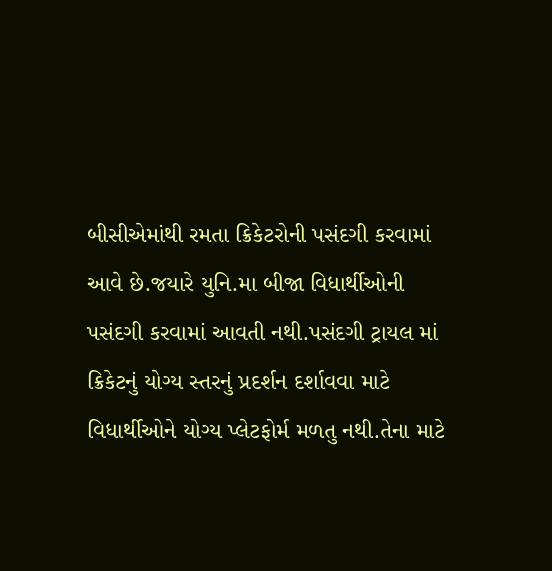બીસીએમાંથી રમતા ક્રિકેટરોની પસંદગી કરવામાં આવે છે.જયારે યુનિ.મા બીજા વિધાર્થીઓની પસંદગી કરવામાં આવતી નથી.પસંદગી ટ્રાયલ માં ક્રિકેટનું યોગ્ય સ્તરનું પ્રદર્શન દર્શાવવા માટે વિધાર્થીઓને યોગ્ય પ્લેટફોર્મ મળતુ નથી.તેના માટે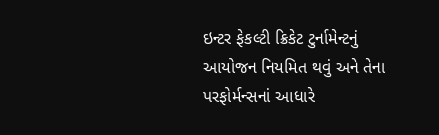ઇન્ટર ફેકલ્ટી ક્રિકેટ ટુર્નામેન્ટનું આયોજન નિયમિત થવું અને તેના પરફોર્મન્સનાં આધારે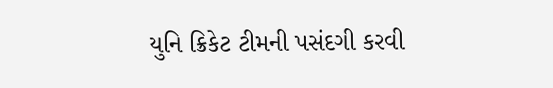યુનિ ક્રિકેટ ટીમની પસંદગી કરવી